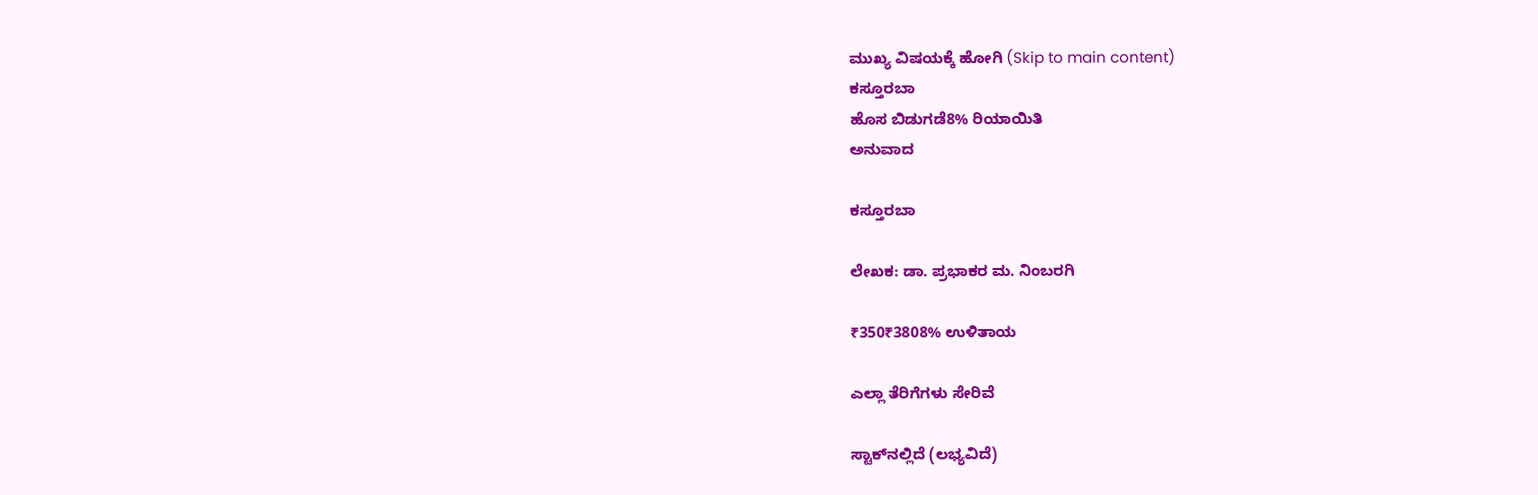ಮುಖ್ಯ ವಿಷಯಕ್ಕೆ ಹೋಗಿ (Skip to main content)
ಕಸ್ತೂರಬಾ
ಹೊಸ ಬಿಡುಗಡೆ8% ರಿಯಾಯಿತಿ
ಅನುವಾದ

ಕಸ್ತೂರಬಾ

ಲೇಖಕ: ಡಾ. ಪ್ರಭಾಕರ ಮ. ನಿಂಬರಗಿ

₹350₹3808% ಉಳಿತಾಯ

ಎಲ್ಲಾ ತೆರಿಗೆಗಳು ಸೇರಿವೆ

ಸ್ಟಾಕ್‌ನಲ್ಲಿದೆ (ಲಭ್ಯವಿದೆ)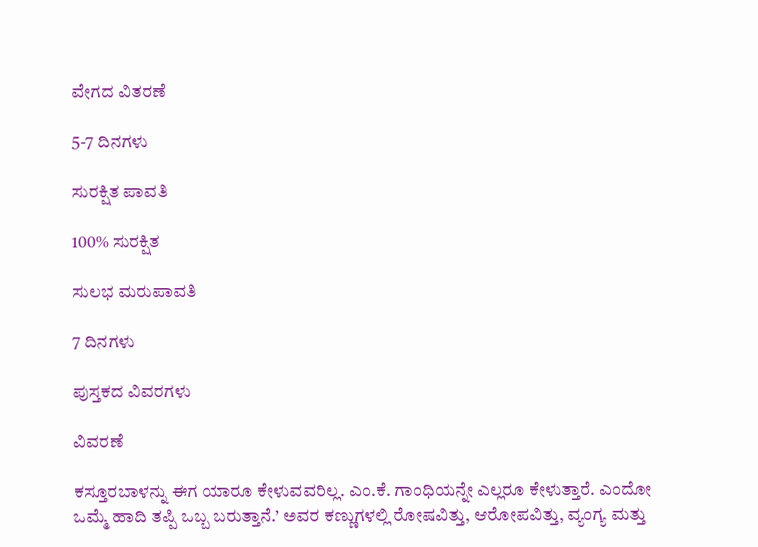ವೇಗದ ವಿತರಣೆ

5-7 ದಿನಗಳು

ಸುರಕ್ಷಿತ ಪಾವತಿ

100% ಸುರಕ್ಷಿತ

ಸುಲಭ ಮರುಪಾವತಿ

7 ದಿನಗಳು

ಪುಸ್ತಕದ ವಿವರಗಳು

ವಿವರಣೆ

ಕಸ್ತೂರಬಾಳನ್ನು ಈಗ ಯಾರೂ ಕೇಳುವವರಿಲ್ಲ. ಎಂ.ಕೆ. ಗಾಂಧಿಯನ್ನೇ ಎಲ್ಲರೂ ಕೇಳುತ್ತಾರೆ. ಎಂದೋ ಒಮ್ಮೆ ಹಾದಿ ತಪ್ಪಿ ಒಬ್ಬ ಬರುತ್ತಾನೆ.’ ಅವರ ಕಣ್ಣುಗಳಲ್ಲಿ ರೋಷವಿತ್ತು, ಆರೋಪವಿತ್ತು, ವ್ಯಂಗ್ಯ ಮತ್ತು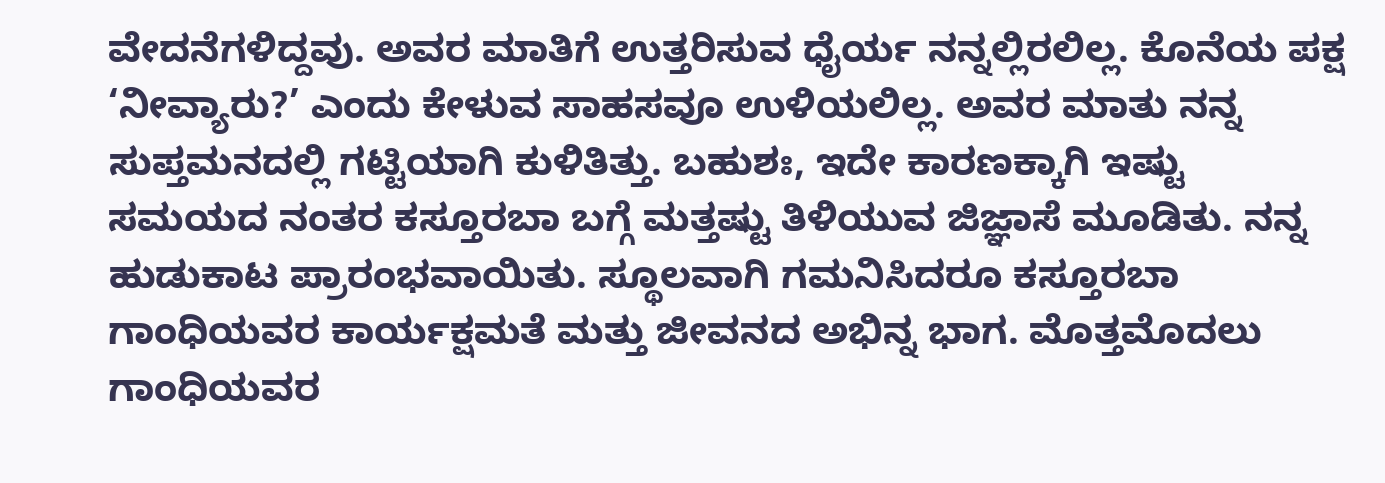ವೇದನೆಗಳಿದ್ದವು. ಅವರ ಮಾತಿಗೆ ಉತ್ತರಿಸುವ ಧೈರ್ಯ ನನ್ನಲ್ಲಿರಲಿಲ್ಲ. ಕೊನೆಯ ಪಕ್ಷ ‘ನೀವ್ಯಾರು?’ ಎಂದು ಕೇಳುವ ಸಾಹಸವೂ ಉಳಿಯಲಿಲ್ಲ. ಅವರ ಮಾತು ನನ್ನ ಸುಪ್ತಮನದಲ್ಲಿ ಗಟ್ಟಿಯಾಗಿ ಕುಳಿತಿತ್ತು. ಬಹುಶಃ, ಇದೇ ಕಾರಣಕ್ಕಾಗಿ ಇಷ್ಟು ಸಮಯದ ನಂತರ ಕಸ್ತೂರಬಾ ಬಗ್ಗೆ ಮತ್ತಷ್ಟು ತಿಳಿಯುವ ಜಿಜ್ಞಾಸೆ ಮೂಡಿತು. ನನ್ನ ಹುಡುಕಾಟ ಪ್ರಾರಂಭವಾಯಿತು. ಸ್ಥೂಲವಾಗಿ ಗಮನಿಸಿದರೂ ಕಸ್ತೂರಬಾ ಗಾಂಧಿಯವರ ಕಾರ್ಯಕ್ಷಮತೆ ಮತ್ತು ಜೀವನದ ಅಭಿನ್ನ ಭಾಗ. ಮೊತ್ತಮೊದಲು ಗಾಂಧಿಯವರ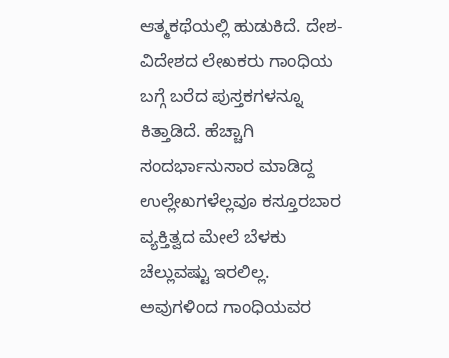ಆತ್ಮಕಥೆಯಲ್ಲಿ ಹುಡುಕಿದೆ. ದೇಶ-ವಿದೇಶದ ಲೇಖಕರು ಗಾಂಧಿಯ ಬಗ್ಗೆ ಬರೆದ ಪುಸ್ತಕಗಳನ್ನೂ ಕಿತ್ತಾಡಿದೆ. ಹೆಚ್ಚಾಗಿ ಸಂದರ್ಭಾನುಸಾರ ಮಾಡಿದ್ದ ಉಲ್ಲೇಖಗಳೆಲ್ಲವೂ ಕಸ್ತೂರಬಾರ ವ್ಯಕ್ತಿತ್ವದ ಮೇಲೆ ಬೆಳಕು ಚೆಲ್ಲುವಷ್ಟು ಇರಲಿಲ್ಲ. ಅವುಗಳಿಂದ ಗಾಂಧಿಯವರ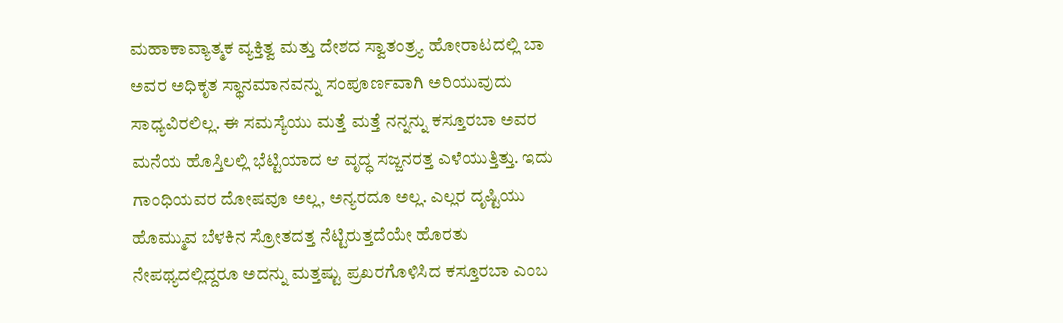ಮಹಾಕಾವ್ಯಾತ್ಮಕ ವ್ಯಕ್ತಿತ್ವ ಮತ್ತು ದೇಶದ ಸ್ವಾತಂತ್ರ್ಯ ಹೋರಾಟದಲ್ಲಿ ಬಾ ಅವರ ಅಧಿಕೃತ ಸ್ಥಾನಮಾನವನ್ನು ಸಂಪೂರ್ಣವಾಗಿ ಅರಿಯುವುದು ಸಾಧ್ಯವಿರಲಿಲ್ಲ. ಈ ಸಮಸ್ಯೆಯು ಮತ್ತೆ ಮತ್ತೆ ನನ್ನನ್ನು ಕಸ್ತೂರಬಾ ಅವರ ಮನೆಯ ಹೊಸ್ತಿಲಲ್ಲಿ ಭೆಟ್ಟಿಯಾದ ಆ ವೃದ್ಧ ಸಜ್ಜನರತ್ತ ಎಳೆಯುತ್ತಿತ್ತು. ಇದು ಗಾಂಧಿಯವರ ದೋಷವೂ ಅಲ್ಲ, ಅನ್ಯರದೂ ಅಲ್ಲ. ಎಲ್ಲರ ದೃಷ್ಟಿಯು ಹೊಮ್ಮುವ ಬೆಳಕಿನ ಸ್ರೋತದತ್ತ ನೆಟ್ಟಿರುತ್ತದೆಯೇ ಹೊರತು ನೇಪಥ್ಯದಲ್ಲಿದ್ದರೂ ಅದನ್ನು ಮತ್ತಷ್ಟು ಪ್ರಖರಗೊಳಿಸಿದ ಕಸ್ತೂರಬಾ ಎಂಬ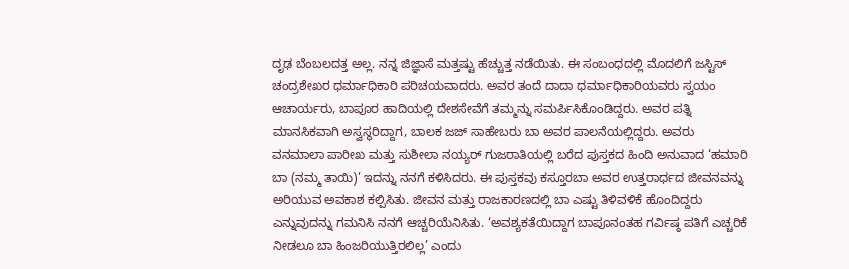ದೃಢ ಬೆಂಬಲದತ್ತ ಅಲ್ಲ. ನನ್ನ ಜಿಜ್ಞಾಸೆ ಮತ್ತಷ್ಟು ಹೆಚ್ಚುತ್ತ ನಡೆಯಿತು. ಈ ಸಂಬಂಧದಲ್ಲಿ ಮೊದಲಿಗೆ ಜಸ್ಟಿಸ್ ಚಂದ್ರಶೇಖರ ಧರ್ಮಾಧಿಕಾರಿ ಪರಿಚಯವಾದರು. ಅವರ ತಂದೆ ದಾದಾ ಧರ್ಮಾಧಿಕಾರಿಯವರು ಸ್ವಯಂ ಆಚಾರ್ಯರು, ಬಾಪೂರ ಹಾದಿಯಲ್ಲಿ ದೇಶಸೇವೆಗೆ ತಮ್ಮನ್ನು ಸಮರ್ಪಿಸಿಕೊಂಡಿದ್ದರು. ಅವರ ಪತ್ನಿ ಮಾನಸಿಕವಾಗಿ ಅಸ್ವಸ್ಥರಿದ್ದಾಗ, ಬಾಲಕ ಜಜ್ ಸಾಹೇಬರು ಬಾ ಅವರ ಪಾಲನೆಯಲ್ಲಿದ್ದರು. ಅವರು ವನಮಾಲಾ ಪಾರೀಖ ಮತ್ತು ಸುಶೀಲಾ ನಯ್ಯರ್ ಗುಜರಾತಿಯಲ್ಲಿ ಬರೆದ ಪುಸ್ತಕದ ಹಿಂದಿ ಅನುವಾದ ‘ಹಮಾರಿ ಬಾ (ನಮ್ಮ ತಾಯಿ)’ ಇದನ್ನು ನನಗೆ ಕಳಿಸಿದರು. ಈ ಪುಸ್ತಕವು ಕಸ್ತೂರಬಾ ಅವರ ಉತ್ತರಾರ್ಧದ ಜೀವನವನ್ನು ಅರಿಯುವ ಅವಕಾಶ ಕಲ್ಪಿಸಿತು. ಜೀವನ ಮತ್ತು ರಾಜಕಾರಣದಲ್ಲಿ ಬಾ ಎಷ್ಟು ತಿಳಿವಳಿಕೆ ಹೊಂದಿದ್ದರು ಎನ್ನುವುದನ್ನು ಗಮನಿಸಿ ನನಗೆ ಆಚ್ಚರಿಯೆನಿಸಿತು. ‘ಅವಶ್ಯಕತೆಯಿದ್ದಾಗ ಬಾಪೂನಂತಹ ಗರ್ವಿಷ್ಠ ಪತಿಗೆ ಎಚ್ಚರಿಕೆ ನೀಡಲೂ ಬಾ ಹಿಂಜರಿಯುತ್ತಿರಲಿಲ್ಲ’ ಎಂದು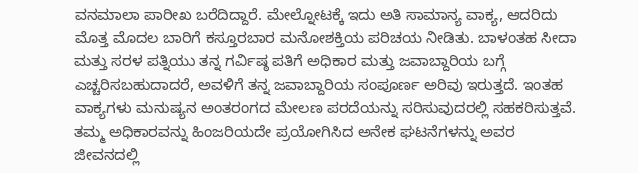ವನಮಾಲಾ ಪಾರೀಖ ಬರೆದಿದ್ದಾರೆ. ಮೇಲ್ನೋಟಕ್ಕೆ ಇದು ಅತಿ ಸಾಮಾನ್ಯ ವಾಕ್ಯ, ಆದರಿದು ಮೊತ್ತ ಮೊದಲ ಬಾರಿಗೆ ಕಸ್ತೂರಬಾರ ಮನೋಶಕ್ತಿಯ ಪರಿಚಯ ನೀಡಿತು. ಬಾಳಂತಹ ಸೀದಾ ಮತ್ತು ಸರಳ ಪತ್ನಿಯು ತನ್ನ ಗರ್ವಿಷ್ಠ ಪತಿಗೆ ಅಧಿಕಾರ ಮತ್ತು ಜವಾಬ್ದಾರಿಯ ಬಗ್ಗೆ ಎಚ್ಚರಿಸಬಹುದಾದರೆ, ಅವಳಿಗೆ ತನ್ನ ಜವಾಬ್ದಾರಿಯ ಸಂಪೂರ್ಣ ಅರಿವು ಇರುತ್ತದೆ. ಇಂತಹ ವಾಕ್ಯಗಳು ಮನುಷ್ಯನ ಅಂತರಂಗದ ಮೇಲಣ ಪರದೆಯನ್ನು ಸರಿಸುವುದರಲ್ಲಿ ಸಹಕರಿಸುತ್ತವೆ. ತಮ್ಮ ಅಧಿಕಾರವನ್ನು ಹಿಂಜರಿಯದೇ ಪ್ರಯೋಗಿಸಿದ ಅನೇಕ ಘಟನೆಗಳನ್ನು ಅವರ ಜೀವನದಲ್ಲಿ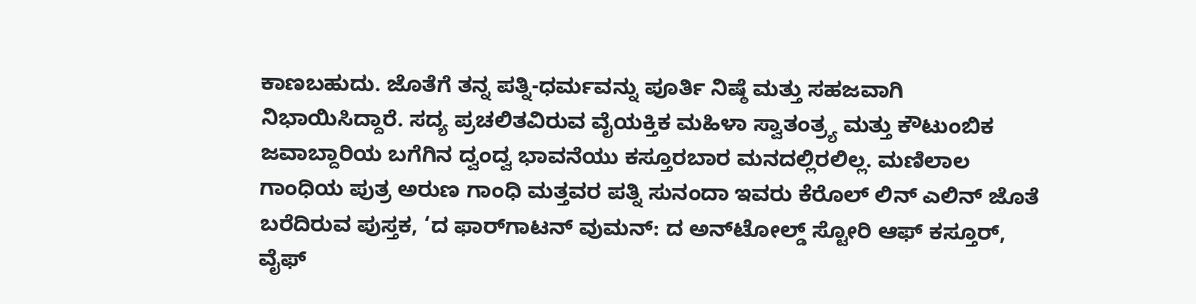ಕಾಣಬಹುದು. ಜೊತೆಗೆ ತನ್ನ ಪತ್ನಿ-ಧರ್ಮವನ್ನು ಪೂರ್ತಿ ನಿಷ್ಠೆ ಮತ್ತು ಸಹಜವಾಗಿ ನಿಭಾಯಿಸಿದ್ದಾರೆ. ಸದ್ಯ ಪ್ರಚಲಿತವಿರುವ ವೈಯಕ್ತಿಕ ಮಹಿಳಾ ಸ್ವಾತಂತ್ರ್ಯ ಮತ್ತು ಕೌಟುಂಬಿಕ ಜವಾಬ್ದಾರಿಯ ಬಗೆಗಿನ ದ್ವಂದ್ವ ಭಾವನೆಯು ಕಸ್ತೂರಬಾರ ಮನದಲ್ಲಿರಲಿಲ್ಲ. ಮಣಿಲಾಲ ಗಾಂಧಿಯ ಪುತ್ರ ಅರುಣ ಗಾಂಧಿ ಮತ್ತವರ ಪತ್ನಿ ಸುನಂದಾ ಇವರು ಕೆರೊಲ್ ಲಿನ್ ಎಲಿನ್ ಜೊತೆ ಬರೆದಿರುವ ಪುಸ್ತಕ, ‘ದ ಫಾರ್‌ಗಾಟನ್ ವುಮನ್: ದ ಅನ್‌ಟೋಲ್ಡ್ ಸ್ಟೋರಿ ಆಫ್ ಕಸ್ತೂರ್, ವೈಫ್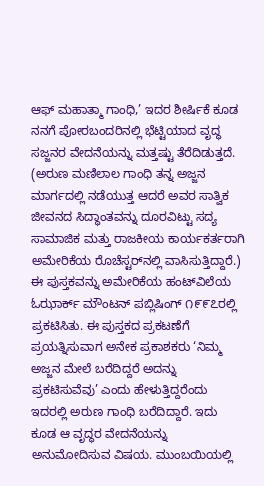ಆಫ್ ಮಹಾತ್ಮಾ ಗಾಂಧಿ,’ ಇದರ ಶೀರ್ಷಿಕೆ ಕೂಡ ನನಗೆ ಪೋರಬಂದರಿನಲ್ಲಿ ಭೆಟ್ಟಿಯಾದ ವೃದ್ಧ ಸಜ್ಜನರ ವೇದನೆಯನ್ನು ಮತ್ತಷ್ಟು ತೆರೆದಿಡುತ್ತದೆ. (ಅರುಣ ಮಣಿಲಾಲ ಗಾಂಧಿ ತನ್ನ ಅಜ್ಜನ ಮಾರ್ಗದಲ್ಲಿ ನಡೆಯುತ್ತ ಆದರೆ ಅವರ ಸಾತ್ವಿಕ ಜೀವನದ ಸಿದ್ಧಾಂತವನ್ನು ದೂರವಿಟ್ಟು ಸದ್ಯ ಸಾಮಾಜಿಕ ಮತ್ತು ರಾಜಕೀಯ ಕಾರ್ಯಕರ್ತರಾಗಿ ಅಮೇರಿಕೆಯ ರೊಚೆಸ್ಟರ್‌ನಲ್ಲಿ ವಾಸಿಸುತ್ತಿದ್ದಾರೆ.) ಈ ಪುಸ್ತಕವನ್ನು ಅಮೇರಿಕೆಯ ಹಂಟ್‌ವಿಲೆಯ ಓಝಾರ್ಕ್ ಮೌಂಟನ್ ಪಬ್ಲಿಷಿಂಗ್ ೧೯೯೭ರಲ್ಲಿ ಪ್ರಕಟಿಸಿತು. ಈ ಪುಸ್ತಕದ ಪ್ರಕಟಣೆಗೆ ಪ್ರಯತ್ನಿಸುವಾಗ ಅನೇಕ ಪ್ರಕಾಶಕರು ‘ನಿಮ್ಮ ಅಜ್ಜನ ಮೇಲೆ ಬರೆದಿದ್ದರೆ ಅದನ್ನು ಪ್ರಕಟಿಸುವೆವು’ ಎಂದು ಹೇಳುತ್ತಿದ್ದರೆಂದು ಇದರಲ್ಲಿ ಅರುಣ ಗಾಂಧಿ ಬರೆದಿದ್ದಾರೆ. ಇದು ಕೂಡ ಆ ವೃದ್ಧರ ವೇದನೆಯನ್ನು ಅನುಮೋದಿಸುವ ವಿಷಯ. ಮುಂಬಯಿಯಲ್ಲಿ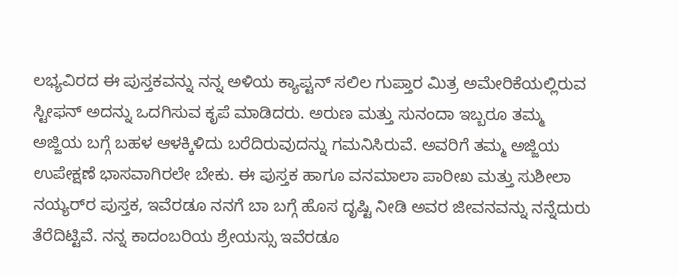ಲಭ್ಯವಿರದ ಈ ಪುಸ್ತಕವನ್ನು ನನ್ನ ಅಳಿಯ ಕ್ಯಾಪ್ಟನ್ ಸಲಿಲ ಗುಪ್ತಾರ ಮಿತ್ರ ಅಮೇರಿಕೆಯಲ್ಲಿರುವ ಸ್ಟೀಫನ್ ಅದನ್ನು ಒದಗಿಸುವ ಕೃಪೆ ಮಾಡಿದರು. ಅರುಣ ಮತ್ತು ಸುನಂದಾ ಇಬ್ಬರೂ ತಮ್ಮ ಅಜ್ಜಿಯ ಬಗ್ಗೆ ಬಹಳ ಆಳಕ್ಕಿಳಿದು ಬರೆದಿರುವುದನ್ನು ಗಮನಿಸಿರುವೆ. ಅವರಿಗೆ ತಮ್ಮ ಅಜ್ಜಿಯ ಉಪೇಕ್ಷಣೆ ಭಾಸವಾಗಿರಲೇ ಬೇಕು. ಈ ಪುಸ್ತಕ ಹಾಗೂ ವನಮಾಲಾ ಪಾರೀಖ ಮತ್ತು ಸುಶೀಲಾ ನಯ್ಯರ್‌ರ ಪುಸ್ತಕ, ಇವೆರಡೂ ನನಗೆ ಬಾ ಬಗ್ಗೆ ಹೊಸ ದೃಷ್ಟಿ ನೀಡಿ ಅವರ ಜೀವನವನ್ನು ನನ್ನೆದುರು ತೆರೆದಿಟ್ಟಿವೆ. ನನ್ನ ಕಾದಂಬರಿಯ ಶ್ರೇಯಸ್ಸು ಇವೆರಡೂ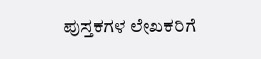ಪುಸ್ತಕಗಳ ಲೇಖಕರಿಗೆ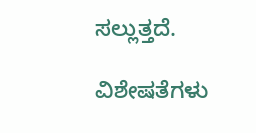ಸಲ್ಲುತ್ತದೆ.

ವಿಶೇಷತೆಗಳು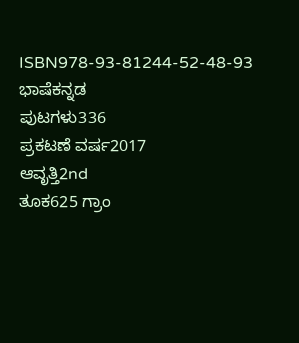ISBN978-93-81244-52-48-93
ಭಾಷೆಕನ್ನಡ
ಪುಟಗಳು336
ಪ್ರಕಟಣೆ ವರ್ಷ2017
ಆವೃತ್ತಿ2nd
ತೂಕ625 ಗ್ರಾಂ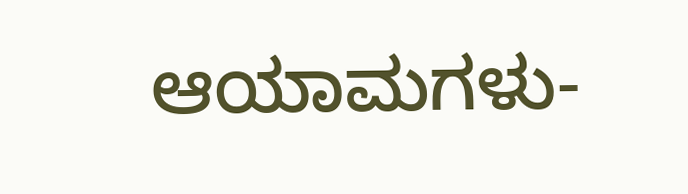ಆಯಾಮಗಳು-